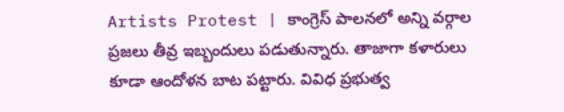Artists Protest | కాంగ్రెస్ పాలనలో అన్ని వర్గాల ప్రజలు తీవ్ర ఇబ్బందులు పడుతున్నారు. తాజాగా కళారులు కూడా ఆందోళన బాట పట్టారు. వివిధ ప్రభుత్వ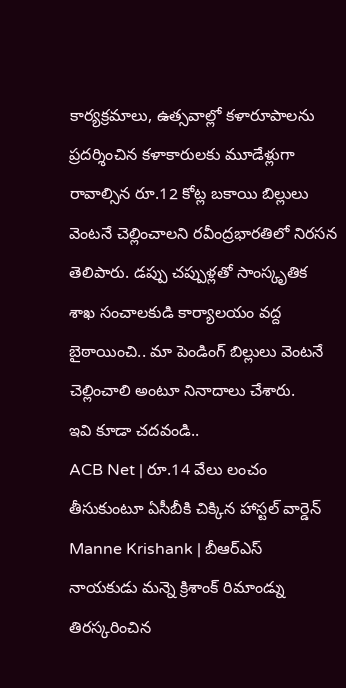కార్యక్రమాలు, ఉత్సవాల్లో కళారూపాలను ప్రదర్శించిన కళాకారులకు మూడేళ్లుగా రావాల్సిన రూ.12 కోట్ల బకాయి బిల్లులు వెంటనే చెల్లించాలని రవీంద్రభారతిలో నిరసన తెలిపారు. డప్పు చప్పుళ్లతో సాంస్కృతిక శాఖ సంచాలకుడి కార్యాలయం వద్ద బైఠాయించి.. మా పెండింగ్ బిల్లులు వెంటనే చెల్లించాలి అంటూ నినాదాలు చేశారు.
ఇవి కూడా చదవండి..
ACB Net | రూ.14 వేలు లంచం తీసుకుంటూ ఏసీబీకి చిక్కిన హాస్టల్ వార్డెన్
Manne Krishank | బీఆర్ఎస్ నాయకుడు మన్నె క్రిశాంక్ రిమాండ్ను తిరస్కరించిన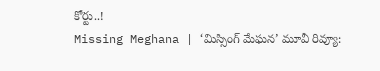కోర్టు..!
Missing Meghana | ‘మిస్సింగ్ మేఘన’ మూవీ రివ్యూ: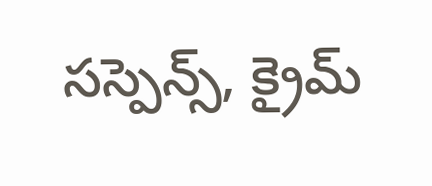సస్పెన్స్, క్రైమ్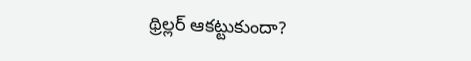థ్రిల్లర్ ఆకట్టుకుందా?